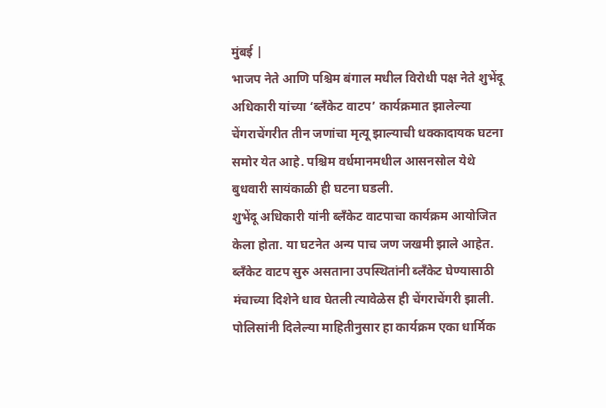मुंबई |
भाजप नेते आणि पश्चिम बंगाल मधील विरोधी पक्ष नेते शुभेंदू अधिकारी यांच्या ‘ब्लँकेट वाटप’ कार्यक्रमात झालेल्या चेंगराचेंगरीत तीन जणांचा मृत्यू झाल्याची धक्कादायक घटना समोर येत आहे. पश्चिम वर्धमानमधील आसनसोल येथे बुधवारी सायंकाळी ही घटना घडली.
शुभेंदू अधिकारी यांनी ब्लँकेट वाटपाचा कार्यक्रम आयोजित केला होता. या घटनेत अन्य पाच जण जखमी झाले आहेत. ब्लँकेट वाटप सुरु असताना उपस्थितांनी ब्लँकेट घेण्यासाठी मंचाच्या दिशेने धाव घेतली त्यावेळेस ही चेंगराचेंगरी झाली.
पोलिसांनी दिलेल्या माहितीनुसार हा कार्यक्रम एका धार्मिक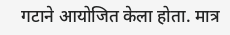गटाने आयोजित केला होता. मात्र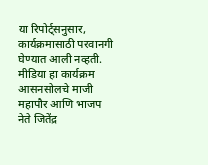या रिपोर्ट्सनुसार, कार्यक्रमासाठी परवानगी घेण्यात आली नव्हती. मीडिया हा कार्यक्रम आसनसोलचे माजी महापौर आणि भाजप नेते जितेंद्र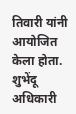तिवारी यांनी आयोजित केला होता. शुभेंदू अधिकारी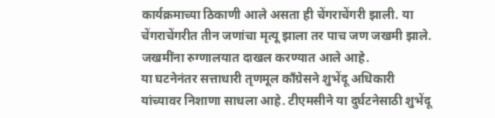कार्यक्रमाच्या ठिकाणी आले असता ही चेंगराचेंगरी झाली. या चेंगराचेंगरीत तीन जणांचा मृत्यू झाला तर पाच जण जखमी झाले. जखमींना रुग्णालयात दाखल करण्यात आले आहे.
या घटनेनंतर सत्ताधारी तृणमूल काँग्रेसने शुभेंदू अधिकारी
यांच्यावर निशाणा साधला आहे. टीएमसीने या दुर्घटनेसाठी शुभेंदू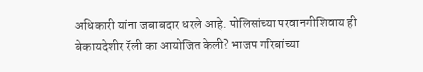अधिकारी यांना जबाबदार धरले आहे. पोलिसांच्या परवानगीशिवाय ही बेकायदेशीर रॅली का आयोजित केली? भाजप गरिबांच्या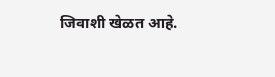जिवाशी खेळत आहे.